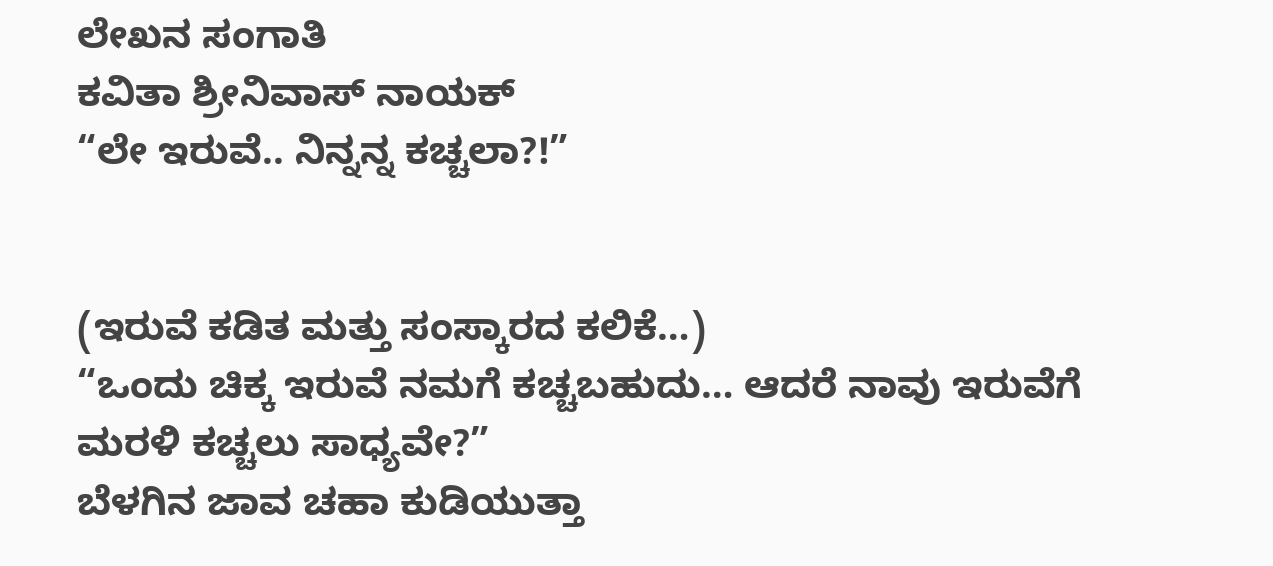ಲೇಖನ ಸಂಗಾತಿ
ಕವಿತಾ ಶ್ರೀನಿವಾಸ್ ನಾಯಕ್
“ಲೇ ಇರುವೆ.. ನಿನ್ನನ್ನ ಕಚ್ಚಲಾ?!”


(ಇರುವೆ ಕಡಿತ ಮತ್ತು ಸಂಸ್ಕಾರದ ಕಲಿಕೆ…)
“ಒಂದು ಚಿಕ್ಕ ಇರುವೆ ನಮಗೆ ಕಚ್ಚಬಹುದು… ಆದರೆ ನಾವು ಇರುವೆಗೆ ಮರಳಿ ಕಚ್ಚಲು ಸಾಧ್ಯವೇ?”
ಬೆಳಗಿನ ಜಾವ ಚಹಾ ಕುಡಿಯುತ್ತಾ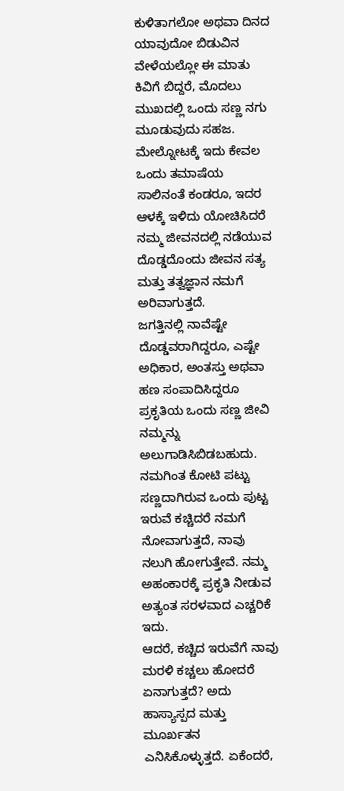ಕುಳಿತಾಗಲೋ ಅಥವಾ ದಿನದ ಯಾವುದೋ ಬಿಡುವಿನ ವೇಳೆಯಲ್ಲೋ ಈ ಮಾತು ಕಿವಿಗೆ ಬಿದ್ದರೆ, ಮೊದಲು ಮುಖದಲ್ಲಿ ಒಂದು ಸಣ್ಣ ನಗು ಮೂಡುವುದು ಸಹಜ. ಮೇಲ್ನೋಟಕ್ಕೆ ಇದು ಕೇವಲ ಒಂದು ತಮಾಷೆಯ ಸಾಲಿನಂತೆ ಕಂಡರೂ, ಇದರ ಆಳಕ್ಕೆ ಇಳಿದು ಯೋಚಿಸಿದರೆ ನಮ್ಮ ಜೀವನದಲ್ಲಿ ನಡೆಯುವ ದೊಡ್ಡದೊಂದು ಜೀವನ ಸತ್ಯ ಮತ್ತು ತತ್ವಜ್ಞಾನ ನಮಗೆ ಅರಿವಾಗುತ್ತದೆ.
ಜಗತ್ತಿನಲ್ಲಿ ನಾವೆಷ್ಟೇ ದೊಡ್ಡವರಾಗಿದ್ದರೂ, ಎಷ್ಟೇ ಅಧಿಕಾರ, ಅಂತಸ್ತು ಅಥವಾ ಹಣ ಸಂಪಾದಿಸಿದ್ದರೂ ಪ್ರಕೃತಿಯ ಒಂದು ಸಣ್ಣ ಜೀವಿ ನಮ್ಮನ್ನು ಅಲುಗಾಡಿಸಿಬಿಡಬಹುದು. ನಮಗಿಂತ ಕೋಟಿ ಪಟ್ಟು ಸಣ್ಣದಾಗಿರುವ ಒಂದು ಪುಟ್ಟ ಇರುವೆ ಕಚ್ಚಿದರೆ ನಮಗೆ ನೋವಾಗುತ್ತದೆ, ನಾವು ನಲುಗಿ ಹೋಗುತ್ತೇವೆ. ನಮ್ಮ ಅಹಂಕಾರಕ್ಕೆ ಪ್ರಕೃತಿ ನೀಡುವ ಅತ್ಯಂತ ಸರಳವಾದ ಎಚ್ಚರಿಕೆ ಇದು.
ಆದರೆ, ಕಚ್ಚಿದ ಇರುವೆಗೆ ನಾವು ಮರಳಿ ಕಚ್ಚಲು ಹೋದರೆ ಏನಾಗುತ್ತದೆ? ಅದು ಹಾಸ್ಯಾಸ್ಪದ ಮತ್ತು ಮೂರ್ಖತನ ಎನಿಸಿಕೊಳ್ಳುತ್ತದೆ. ಏಕೆಂದರೆ,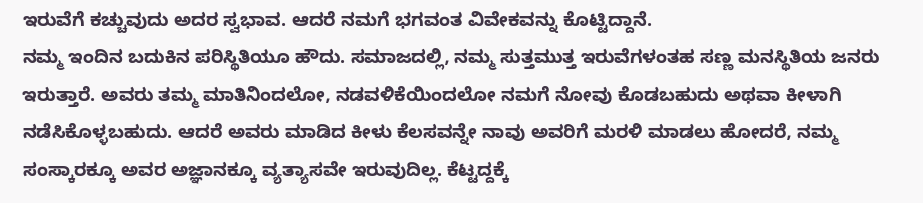ಇರುವೆಗೆ ಕಚ್ಚುವುದು ಅದರ ಸ್ವಭಾವ. ಆದರೆ ನಮಗೆ ಭಗವಂತ ವಿವೇಕವನ್ನು ಕೊಟ್ಟಿದ್ದಾನೆ.
ನಮ್ಮ ಇಂದಿನ ಬದುಕಿನ ಪರಿಸ್ಥಿತಿಯೂ ಹೌದು. ಸಮಾಜದಲ್ಲಿ, ನಮ್ಮ ಸುತ್ತಮುತ್ತ ಇರುವೆಗಳಂತಹ ಸಣ್ಣ ಮನಸ್ಥಿತಿಯ ಜನರು ಇರುತ್ತಾರೆ. ಅವರು ತಮ್ಮ ಮಾತಿನಿಂದಲೋ, ನಡವಳಿಕೆಯಿಂದಲೋ ನಮಗೆ ನೋವು ಕೊಡಬಹುದು ಅಥವಾ ಕೀಳಾಗಿ ನಡೆಸಿಕೊಳ್ಳಬಹುದು. ಆದರೆ ಅವರು ಮಾಡಿದ ಕೀಳು ಕೆಲಸವನ್ನೇ ನಾವು ಅವರಿಗೆ ಮರಳಿ ಮಾಡಲು ಹೋದರೆ, ನಮ್ಮ ಸಂಸ್ಕಾರಕ್ಕೂ ಅವರ ಅಜ್ಞಾನಕ್ಕೂ ವ್ಯತ್ಯಾಸವೇ ಇರುವುದಿಲ್ಲ. ಕೆಟ್ಟದ್ದಕ್ಕೆ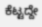ಕೆಟ್ಟದ್ದೇ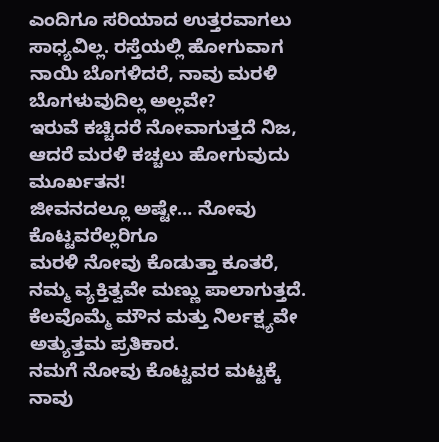ಎಂದಿಗೂ ಸರಿಯಾದ ಉತ್ತರವಾಗಲು ಸಾಧ್ಯವಿಲ್ಲ. ರಸ್ತೆಯಲ್ಲಿ ಹೋಗುವಾಗ ನಾಯಿ ಬೊಗಳಿದರೆ, ನಾವು ಮರಳಿ ಬೊಗಳುವುದಿಲ್ಲ ಅಲ್ಲವೇ?
ಇರುವೆ ಕಚ್ಚಿದರೆ ನೋವಾಗುತ್ತದೆ ನಿಜ,
ಆದರೆ ಮರಳಿ ಕಚ್ಚಲು ಹೋಗುವುದು ಮೂರ್ಖತನ!
ಜೀವನದಲ್ಲೂ ಅಷ್ಟೇ… ನೋವು ಕೊಟ್ಟವರೆಲ್ಲರಿಗೂ
ಮರಳಿ ನೋವು ಕೊಡುತ್ತಾ ಕೂತರೆ,
ನಮ್ಮ ವ್ಯಕ್ತಿತ್ವವೇ ಮಣ್ಣು ಪಾಲಾಗುತ್ತದೆ.
ಕೆಲವೊಮ್ಮೆ ಮೌನ ಮತ್ತು ನಿರ್ಲಕ್ಷ್ಯವೇ ಅತ್ಯುತ್ತಮ ಪ್ರತಿಕಾರ.
ನಮಗೆ ನೋವು ಕೊಟ್ಟವರ ಮಟ್ಟಕ್ಕೆ ನಾವು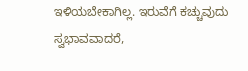ಇಳಿಯಬೇಕಾಗಿಲ್ಲ. ಇರುವೆಗೆ ಕಚ್ಚುವುದು ಸ್ವಭಾವವಾದರೆ,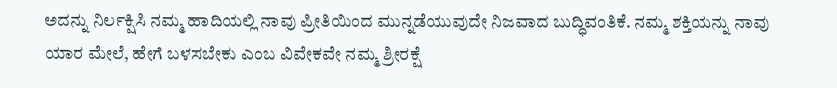ಅದನ್ನು ನಿರ್ಲಕ್ಷಿಸಿ ನಮ್ಮ ಹಾದಿಯಲ್ಲಿ ನಾವು ಪ್ರೀತಿಯಿಂದ ಮುನ್ನಡೆಯುವುದೇ ನಿಜವಾದ ಬುದ್ಧಿವಂತಿಕೆ. ನಮ್ಮ ಶಕ್ತಿಯನ್ನು ನಾವು ಯಾರ ಮೇಲೆ, ಹೇಗೆ ಬಳಸಬೇಕು ಎಂಬ ವಿವೇಕವೇ ನಮ್ಮ ಶ್ರೀರಕ್ಷೆ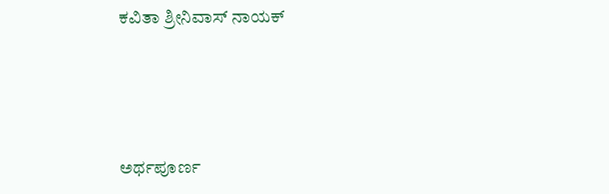ಕವಿತಾ ಶ್ರೀನಿವಾಸ್ ನಾಯಕ್




ಅರ್ಥಪೂರ್ಣ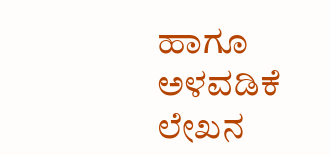ಹಾಗೂ ಅಳವಡಿಕೆ ಲೇಖನ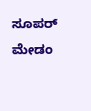ಸೂಪರ್ ಮೇಡಂ